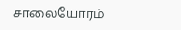சாலையோரம்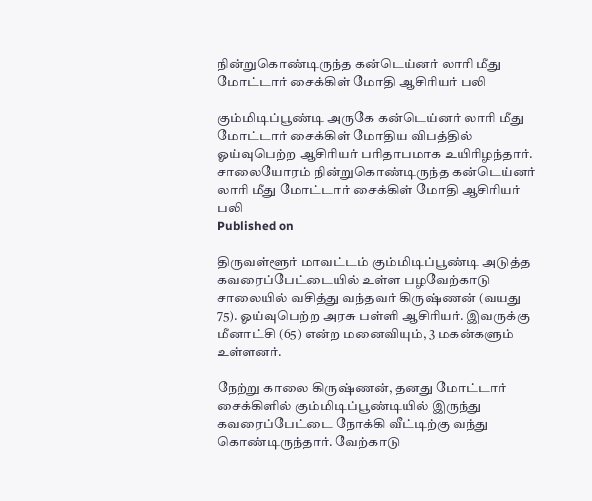நின்றுகொண்டிருந்த கன்டெய்னர் லாரி மீது மோட்டார் சைக்கிள் மோதி ஆசிரியர் பலி

கும்மிடிப்பூண்டி அருகே கன்டெய்னர் லாரி மீது மோட்டார் சைக்கிள் மோதிய விபத்தில் ஓய்வுபெற்ற ஆசிரியர் பரிதாபமாக உயிரிழந்தார்.
சாலையோரம் நின்றுகொண்டிருந்த கன்டெய்னர் லாரி மீது மோட்டார் சைக்கிள் மோதி ஆசிரியர் பலி
Published on

திருவள்ளூர் மாவட்டம் கும்மிடிப்பூண்டி அடுத்த கவரைப்பேட்டையில் உள்ள பழவேற்காடு சாலையில் வசித்து வந்தவர் கிருஷ்ணன் (வயது 75). ஓய்வுபெற்ற அரசு பள்ளி ஆசிரியர். இவருக்கு மீனாட்சி (65) என்ற மனைவியும், 3 மகன்களும் உள்ளனர்.

நேற்று காலை கிருஷ்ணன், தனது மோட்டார் சைக்கிளில் கும்மிடிப்பூண்டியில் இருந்து கவரைப்பேட்டை நோக்கி வீட்டிற்கு வந்து கொண்டிருந்தார். வேற்காடு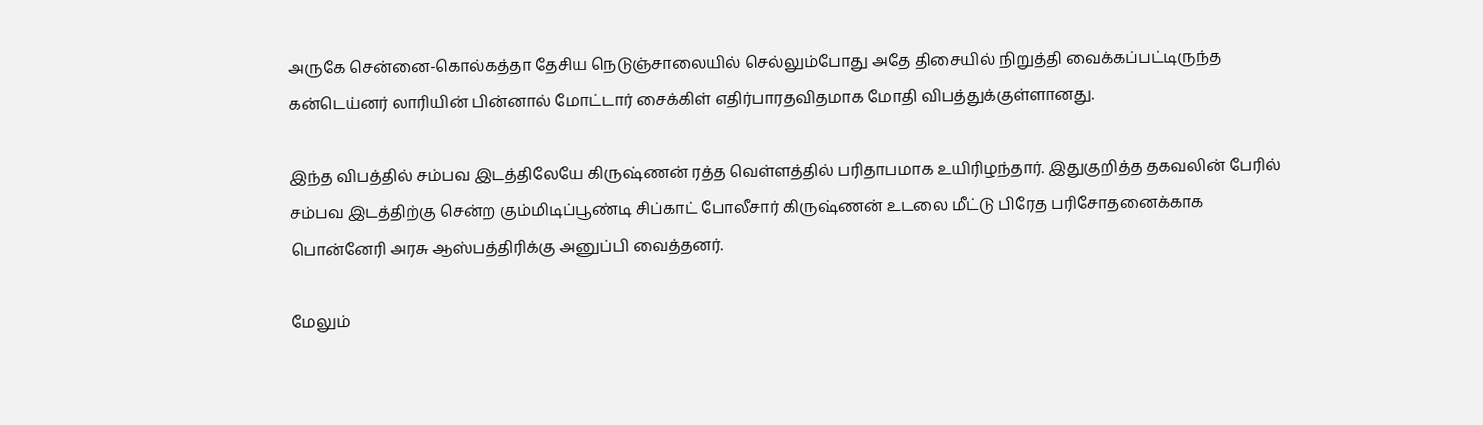அருகே சென்னை-கொல்கத்தா தேசிய நெடுஞ்சாலையில் செல்லும்போது அதே திசையில் நிறுத்தி வைக்கப்பட்டிருந்த கன்டெய்னர் லாரியின் பின்னால் மோட்டார் சைக்கிள் எதிர்பாரதவிதமாக மோதி விபத்துக்குள்ளானது.

இந்த விபத்தில் சம்பவ இடத்திலேயே கிருஷ்ணன் ரத்த வெள்ளத்தில் பரிதாபமாக உயிரிழந்தார். இதுகுறித்த தகவலின் பேரில் சம்பவ இடத்திற்கு சென்ற கும்மிடிப்பூண்டி சிப்காட் போலீசார் கிருஷ்ணன் உடலை மீட்டு பிரேத பரிசோதனைக்காக பொன்னேரி அரசு ஆஸ்பத்திரிக்கு அனுப்பி வைத்தனர்.

மேலும்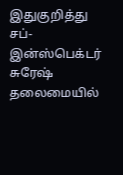இதுகுறித்து சப்-இன்ஸ்பெக்டர் சுரேஷ் தலைமையில்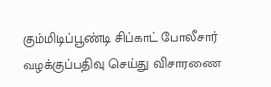கும்மிடிப்பூண்டி சிப்காட் போலீசார் வழக்குப்பதிவு செய்து விசாரணை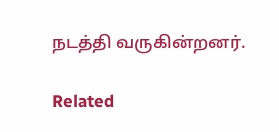நடத்தி வருகின்றனர்.

Related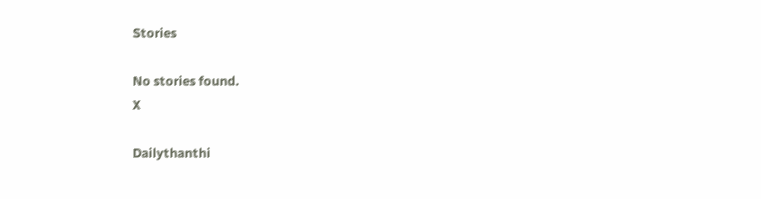Stories

No stories found.
X

Dailythanthi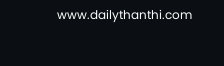www.dailythanthi.com